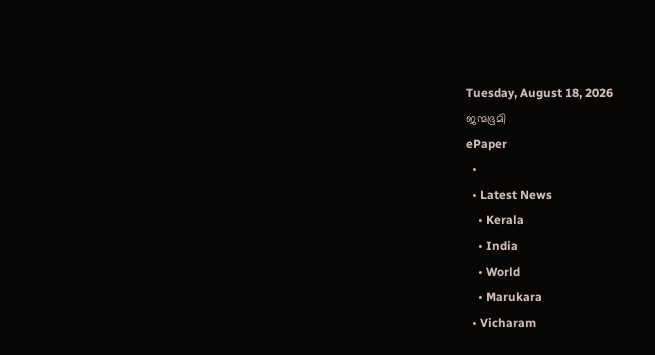Tuesday, August 18, 2026
ജന്മഭൂമി
ePaper
  •
  • Latest News
    • Kerala
    • India
    • World
    • Marukara
  • Vicharam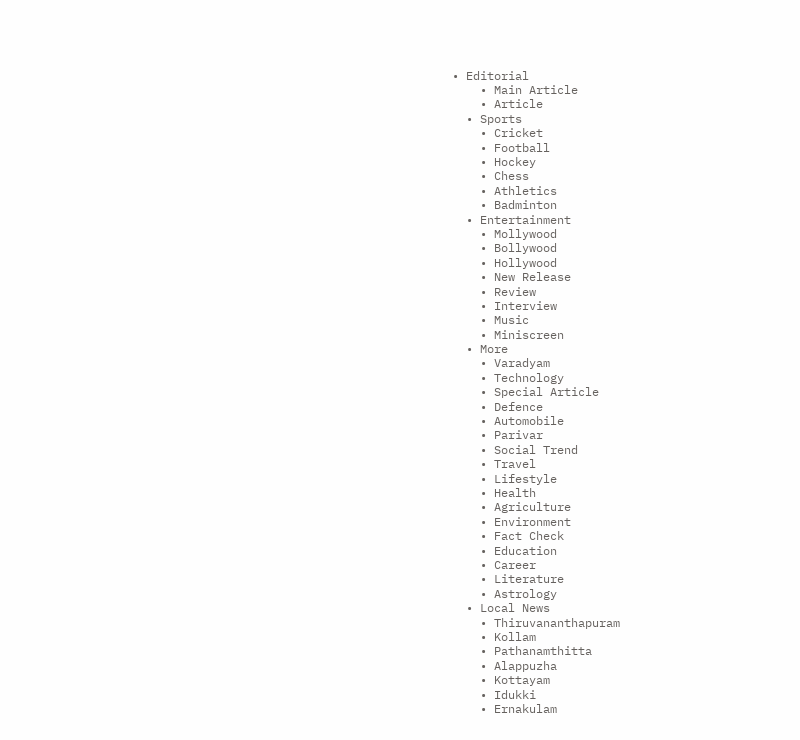• Editorial
    • Main Article
    • Article
  • Sports
    • Cricket
    • Football
    • Hockey
    • Chess
    • Athletics
    • Badminton
  • Entertainment
    • Mollywood
    • Bollywood
    • Hollywood
    • New Release
    • Review
    • Interview
    • Music
    • Miniscreen
  • More
    • Varadyam
    • Technology
    • Special Article
    • Defence
    • Automobile
    • Parivar
    • Social Trend
    • Travel
    • Lifestyle
    • Health
    • Agriculture
    • Environment
    • Fact Check
    • Education
    • Career
    • Literature
    • Astrology
  • Local News
    • Thiruvananthapuram
    • Kollam
    • Pathanamthitta
    • Alappuzha
    • Kottayam
    • Idukki
    • Ernakulam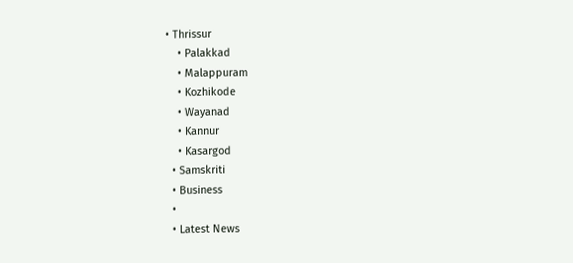• Thrissur
    • Palakkad
    • Malappuram
    • Kozhikode
    • Wayanad
    • Kannur
    • Kasargod
  • Samskriti
  • Business
  •
  • Latest News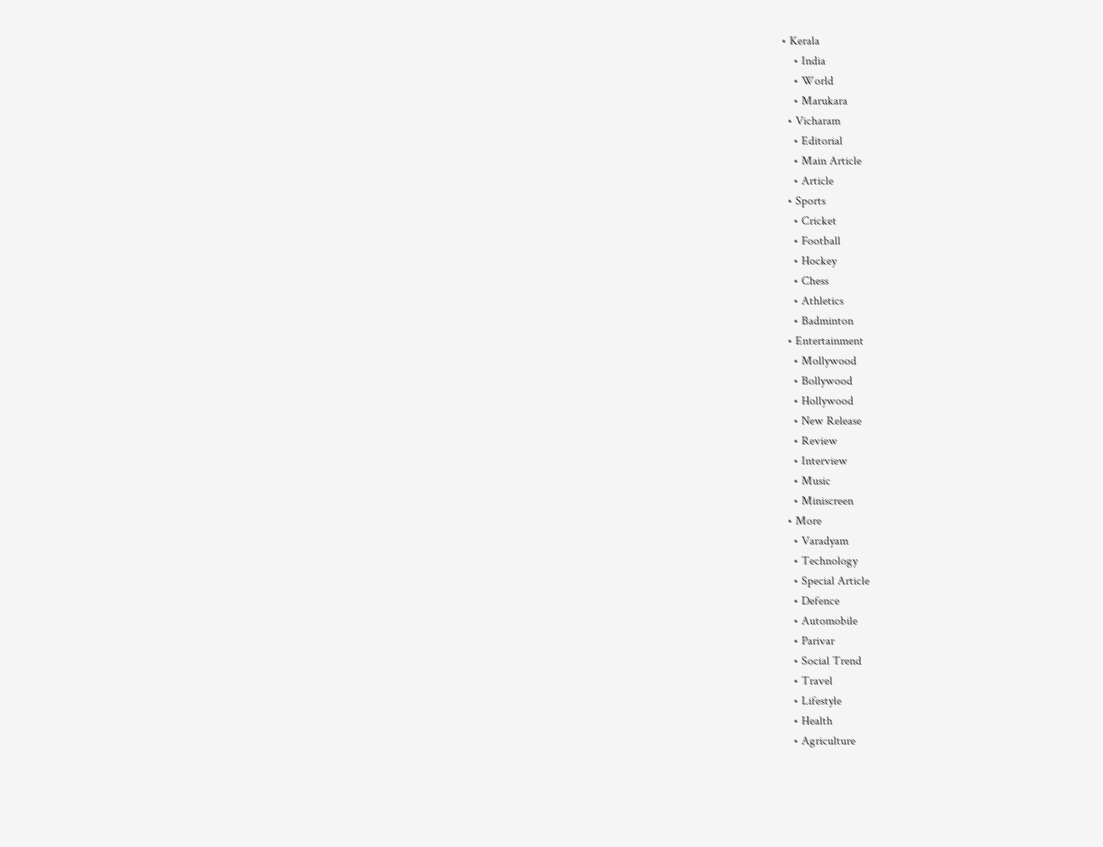• Kerala
    • India
    • World
    • Marukara
  • Vicharam
    • Editorial
    • Main Article
    • Article
  • Sports
    • Cricket
    • Football
    • Hockey
    • Chess
    • Athletics
    • Badminton
  • Entertainment
    • Mollywood
    • Bollywood
    • Hollywood
    • New Release
    • Review
    • Interview
    • Music
    • Miniscreen
  • More
    • Varadyam
    • Technology
    • Special Article
    • Defence
    • Automobile
    • Parivar
    • Social Trend
    • Travel
    • Lifestyle
    • Health
    • Agriculture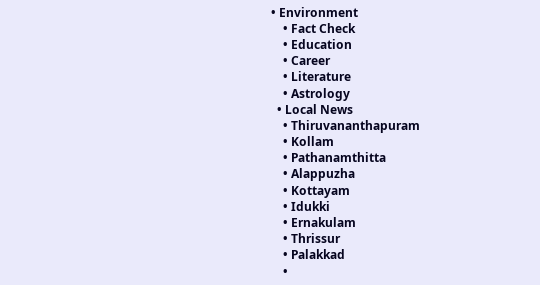• Environment
    • Fact Check
    • Education
    • Career
    • Literature
    • Astrology
  • Local News
    • Thiruvananthapuram
    • Kollam
    • Pathanamthitta
    • Alappuzha
    • Kottayam
    • Idukki
    • Ernakulam
    • Thrissur
    • Palakkad
    •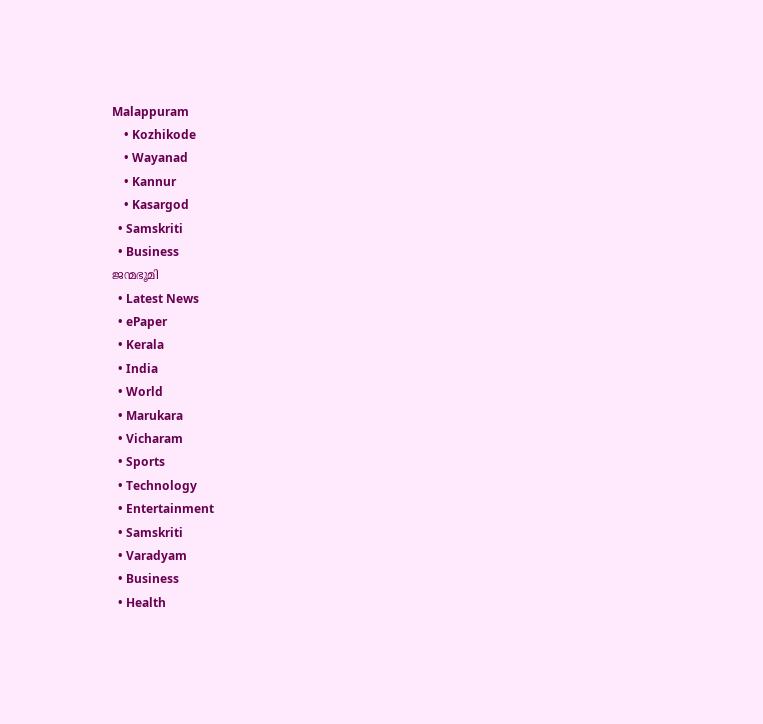Malappuram
    • Kozhikode
    • Wayanad
    • Kannur
    • Kasargod
  • Samskriti
  • Business
ജന്മഭൂമി
  • Latest News
  • ePaper
  • Kerala
  • India
  • World
  • Marukara
  • Vicharam
  • Sports
  • Technology
  • Entertainment
  • Samskriti
  • Varadyam
  • Business
  • Health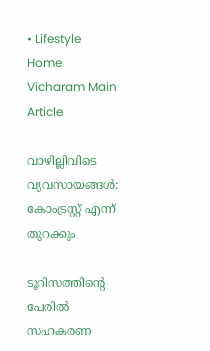• Lifestyle
Home Vicharam Main Article

വാഴില്ലിവിടെ വ്യവസായങ്ങള്‍: കോംട്രസ്റ്റ് എന്ന് തുറക്കും

ടൂറിസത്തിന്റെ പേരില്‍ സഹകരണ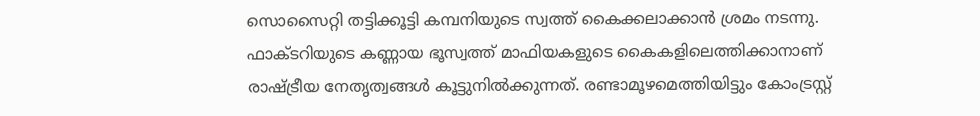സൊസൈറ്റി തട്ടിക്കൂട്ടി കമ്പനിയുടെ സ്വത്ത് കൈക്കലാക്കാന്‍ ശ്രമം നടന്നു. ഫാക്ടറിയുടെ കണ്ണായ ഭൂസ്വത്ത് മാഫിയകളുടെ കൈകളിലെത്തിക്കാനാണ് രാഷ്‌ട്രീയ നേതൃത്വങ്ങള്‍ കൂട്ടുനില്‍ക്കുന്നത്. രണ്ടാമൂഴമെത്തിയിട്ടും കോംട്രസ്റ്റ്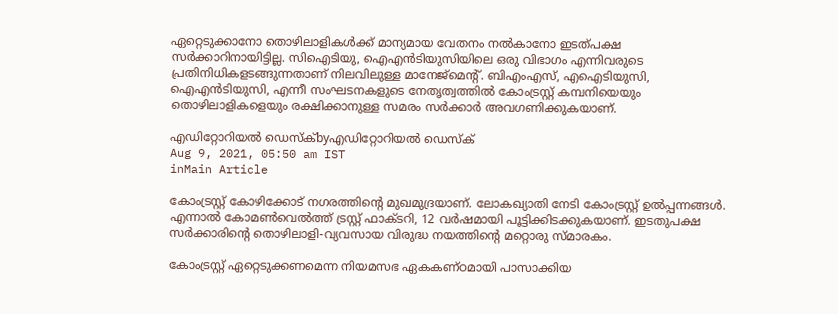ഏറ്റെടുക്കാനോ തൊഴിലാളികള്‍ക്ക് മാന്യമായ വേതനം നല്‍കാനോ ഇടത്പക്ഷ സര്‍ക്കാറിനായിട്ടില്ല. സിഐടിയു, ഐഎന്‍ടിയുസിയിലെ ഒരു വിഭാഗം എന്നിവരുടെ പ്രതിനിധികളടങ്ങുന്നതാണ് നിലവിലുള്ള മാനേജ്‌മെന്റ്. ബിഎംഎസ്, എഐടിയുസി, ഐഎന്‍ടിയുസി, എന്നീ സംഘടനകളുടെ നേതൃത്വത്തില്‍ കോംട്രസ്റ്റ് കമ്പനിയെയും തൊഴിലാളികളെയും രക്ഷിക്കാനുള്ള സമരം സര്‍ക്കാര്‍ അവഗണിക്കുകയാണ്.

എഡിറ്റോറിയൽ ഡെസ്ക്byഎഡിറ്റോറിയൽ ഡെസ്ക്
Aug 9, 2021, 05:50 am IST
inMain Article

കോംട്രസ്റ്റ് കോഴിക്കോട് നഗരത്തിന്റെ മുഖമുദ്രയാണ്. ലോകഖ്യാതി നേടി കോംട്രസ്റ്റ് ഉല്‍പ്പന്നങ്ങള്‍. എന്നാല്‍ കോമണ്‍വെല്‍ത്ത് ട്രസ്റ്റ് ഫാക്ടറി, 12 വര്‍ഷമായി പൂട്ടിക്കിടക്കുകയാണ്. ഇടതുപക്ഷ സര്‍ക്കാരിന്റെ തൊഴിലാളി-വ്യവസായ വിരുദ്ധ നയത്തിന്റെ മറ്റൊരു സ്മാരകം.

കോംട്രസ്റ്റ് ഏറ്റെടുക്കണമെന്ന നിയമസഭ ഏകകണ്ഠമായി പാസാക്കിയ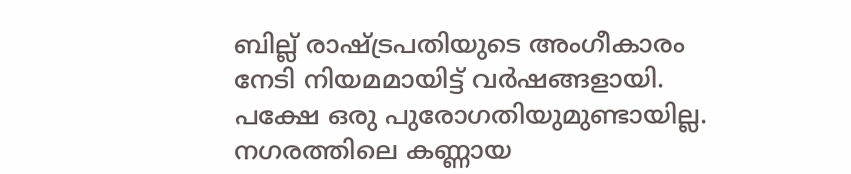ബില്ല് രാഷ്‌ട്രപതിയുടെ അംഗീകാരം നേടി നിയമമായിട്ട് വര്‍ഷങ്ങളായി. പക്ഷേ ഒരു പുരോഗതിയുമുണ്ടായില്ല. നഗരത്തിലെ കണ്ണായ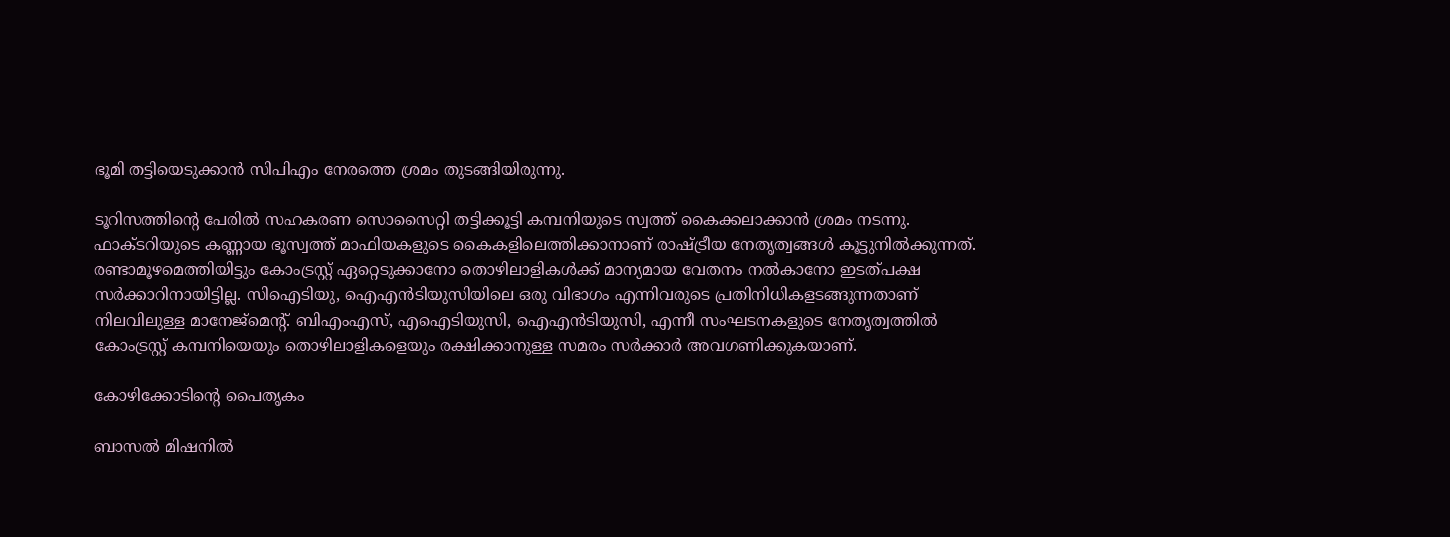ഭൂമി തട്ടിയെടുക്കാന്‍ സിപിഎം നേരത്തെ ശ്രമം തുടങ്ങിയിരുന്നു.

ടൂറിസത്തിന്റെ പേരില്‍ സഹകരണ സൊസൈറ്റി തട്ടിക്കൂട്ടി കമ്പനിയുടെ സ്വത്ത് കൈക്കലാക്കാന്‍ ശ്രമം നടന്നു. ഫാക്ടറിയുടെ കണ്ണായ ഭൂസ്വത്ത് മാഫിയകളുടെ കൈകളിലെത്തിക്കാനാണ് രാഷ്‌ട്രീയ നേതൃത്വങ്ങള്‍ കൂട്ടുനില്‍ക്കുന്നത്. രണ്ടാമൂഴമെത്തിയിട്ടും കോംട്രസ്റ്റ് ഏറ്റെടുക്കാനോ തൊഴിലാളികള്‍ക്ക് മാന്യമായ വേതനം നല്‍കാനോ ഇടത്പക്ഷ സര്‍ക്കാറിനായിട്ടില്ല. സിഐടിയു, ഐഎന്‍ടിയുസിയിലെ ഒരു വിഭാഗം എന്നിവരുടെ പ്രതിനിധികളടങ്ങുന്നതാണ് നിലവിലുള്ള മാനേജ്‌മെന്റ്. ബിഎംഎസ്, എഐടിയുസി, ഐഎന്‍ടിയുസി, എന്നീ സംഘടനകളുടെ നേതൃത്വത്തില്‍ കോംട്രസ്റ്റ് കമ്പനിയെയും തൊഴിലാളികളെയും രക്ഷിക്കാനുള്ള സമരം സര്‍ക്കാര്‍ അവഗണിക്കുകയാണ്.

കോഴിക്കോടിന്റെ പൈതൃകം

ബാസല്‍ മിഷനില്‍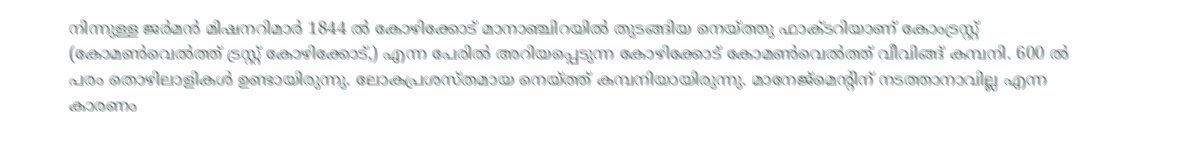നിന്നുള്ള ജര്‍മന്‍ മിഷനറിമാര്‍ 1844 ല്‍ കോഴിക്കോട് മാനാഞ്ചിറയില്‍ തുടങ്ങിയ നെയ്‌ത്തു ഫാക്ടറിയാണ് കോംട്രസ്റ്റ് (കോമണ്‍വെല്‍ത്ത് ട്രസ്റ്റ് കോഴിക്കോട്,) എന്ന പേരില്‍ അറിയപ്പെടുന്ന കോഴിക്കോട് കോമണ്‍വെല്‍ത്ത് വീവിങ്ങ് കമ്പനി. 600 ല്‍ പരം തൊഴിലാളികള്‍ ഉണ്ടായിരുന്നു. ലോകപ്രശസ്തമായ നെയ്‌ത്ത് കമ്പനിയായിരുന്നു. മാനേജ്‌മെന്റിന് നടത്താനാവില്ല എന്ന കാരണം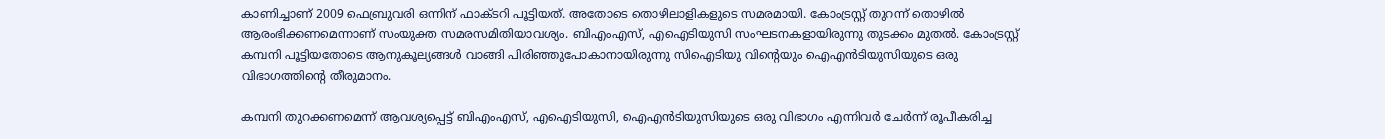കാണിച്ചാണ് 2009 ഫെബ്രുവരി ഒന്നിന് ഫാക്ടറി പൂട്ടിയത്. അതോടെ തൊഴിലാളികളുടെ സമരമായി. കോംട്രസ്റ്റ് തുറന്ന് തൊഴില്‍ ആരംഭിക്കണമെന്നാണ് സംയുക്ത സമരസമിതിയാവശ്യം. ബിഎംഎസ്, എഐടിയുസി സംഘടനകളായിരുന്നു തുടക്കം മുതല്‍. കോംട്രസ്റ്റ് കമ്പനി പൂട്ടിയതോടെ ആനുകൂല്യങ്ങള്‍ വാങ്ങി പിരിഞ്ഞുപോകാനായിരുന്നു സിഐടിയു വിന്റെയും ഐഎന്‍ടിയുസിയുടെ ഒരു വിഭാഗത്തിന്റെ തീരുമാനം.

കമ്പനി തുറക്കണമെന്ന് ആവശ്യപ്പെട്ട് ബിഎംഎസ്, എഐടിയുസി, ഐഎന്‍ടിയുസിയുടെ ഒരു വിഭാഗം എന്നിവര്‍ ചേര്‍ന്ന് രൂപീകരിച്ച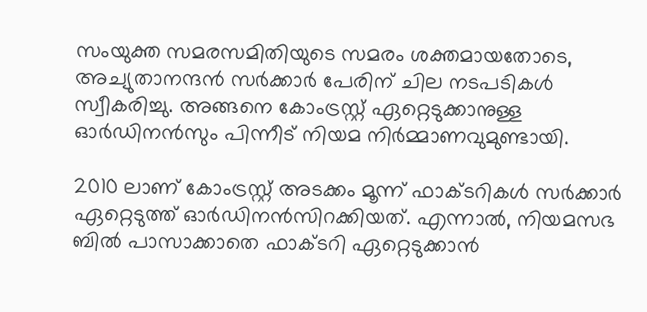സംയുക്ത സമരസമിതിയുടെ സമരം ശക്തമായതോടെ, അച്യുതാനന്ദന്‍ സര്‍ക്കാര്‍ പേരിന് ചില നടപടികള്‍ സ്വീകരിച്ചു. അങ്ങനെ കോംട്രസ്റ്റ് ഏറ്റെടുക്കാനുള്ള ഓര്‍ഡിനന്‍സും പിന്നീട് നിയമ നിര്‍മ്മാണവുമുണ്ടായി.

2010 ലാണ് കോംട്രസ്റ്റ് അടക്കം മൂന്ന് ഫാക്ടറികള്‍ സര്‍ക്കാര്‍ ഏറ്റെടുത്ത് ഓര്‍ഡിനന്‍സിറക്കിയത്. എന്നാല്‍, നിയമസഭ ബില്‍ പാസാക്കാതെ ഫാക്ടറി ഏറ്റെടുക്കാന്‍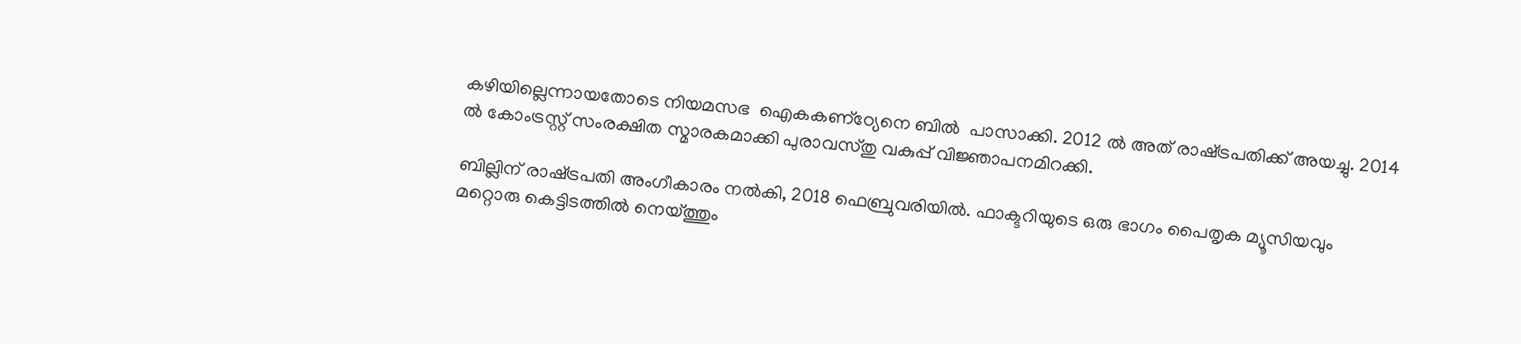കഴിയില്ലെന്നായതോടെ നിയമസഭ  ഐകകണ്‌ഠ്യേനെ ബില്‍  പാസാക്കി. 2012 ല്‍ അത് രാഷ്‌ട്രപതിക്ക് അയച്ചു. 2014 ല്‍ കോംട്രസ്റ്റ് സംരക്ഷിത സ്മാരകമാക്കി പുരാവസ്തു വകുപ്പ് വിജ്ഞാപനമിറക്കി.

ബില്ലിന് രാഷ്‌ട്രപതി അംഗീകാരം നല്‍കി, 2018 ഫെബ്രുവരിയില്‍. ഫാക്ടറിയുടെ ഒരു ഭാഗം പൈതൃക മ്യൂസിയവും മറ്റൊരു കെട്ടിടത്തില്‍ നെയ്‌ത്തും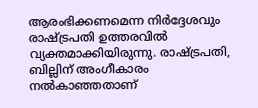ആരംഭിക്കണമെന്ന നിര്‍ദ്ദേശവും രാഷ്‌ട്രപതി ഉത്തരവില്‍ വ്യക്തമാക്കിയിരുന്നു. രാഷ്‌ട്രപതി, ബില്ലിന് അംഗീകാരം നല്‍കാഞ്ഞതാണ്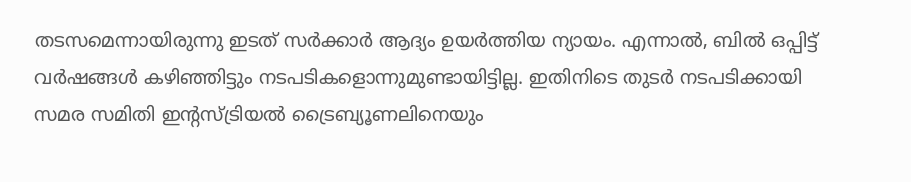തടസമെന്നായിരുന്നു ഇടത് സര്‍ക്കാര്‍ ആദ്യം ഉയര്‍ത്തിയ ന്യായം. എന്നാല്‍, ബില്‍ ഒപ്പിട്ട് വര്‍ഷങ്ങള്‍ കഴിഞ്ഞിട്ടും നടപടികളൊന്നുമുണ്ടായിട്ടില്ല. ഇതിനിടെ തുടര്‍ നടപടിക്കായി സമര സമിതി ഇന്റസ്ട്രിയല്‍ ട്രൈബ്യൂണലിനെയും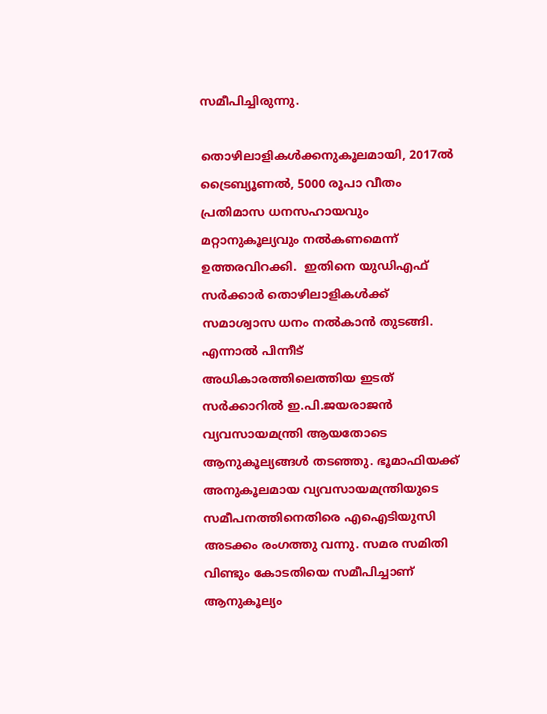സമീപിച്ചിരുന്നു.

തൊഴിലാളികള്‍ക്കനുകൂലമായി, 2017ല്‍ ട്രൈബ്യൂണല്‍, 5000 രൂപാ വീതം പ്രതിമാസ ധനസഹായവും മറ്റാനുകൂല്യവും നല്‍കണമെന്ന് ഉത്തരവിറക്കി.  ഇതിനെ യുഡിഎഫ് സര്‍ക്കാര്‍ തൊഴിലാളികള്‍ക്ക് സമാശ്വാസ ധനം നല്‍കാന്‍ തുടങ്ങി. എന്നാല്‍ പിന്നീട് അധികാരത്തിലെത്തിയ ഇടത് സര്‍ക്കാറില്‍ ഇ.പി.ജയരാജന്‍ വ്യവസായമന്ത്രി ആയതോടെ ആനുകൂല്യങ്ങള്‍ തടഞ്ഞു. ഭൂമാഫിയക്ക് അനുകൂലമായ വ്യവസായമന്ത്രിയുടെ സമീപനത്തിനെതിരെ എഐടിയുസി അടക്കം രംഗത്തു വന്നു. സമര സമിതി വിണ്ടും കോടതിയെ സമീപിച്ചാണ് ആനുകൂല്യം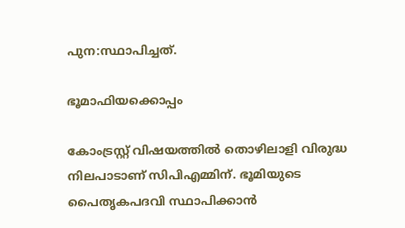പുന:സ്ഥാപിച്ചത്.

ഭൂമാഫിയക്കൊപ്പം

കോംട്രസ്റ്റ് വിഷയത്തില്‍ തൊഴിലാളി വിരുദ്ധ നിലപാടാണ് സിപിഎമ്മിന്. ഭൂമിയുടെ പൈതൃകപദവി സ്ഥാപിക്കാന്‍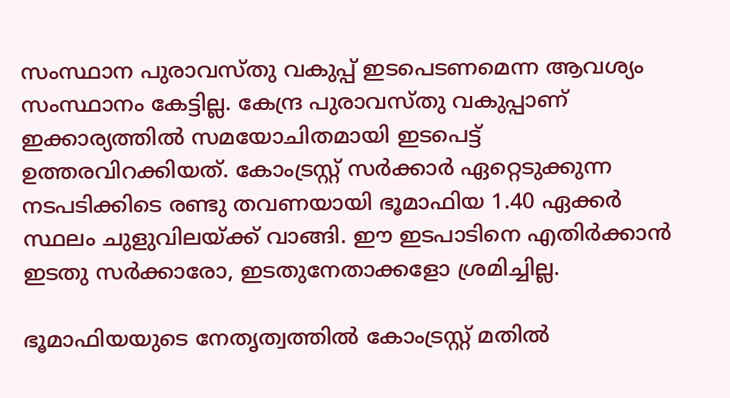സംസ്ഥാന പുരാവസ്തു വകുപ്പ് ഇടപെടണമെന്ന ആവശ്യം സംസ്ഥാനം കേട്ടില്ല. കേന്ദ്ര പുരാവസ്തു വകുപ്പാണ് ഇക്കാര്യത്തില്‍ സമയോചിതമായി ഇടപെട്ട് ഉത്തരവിറക്കിയത്. കോംട്രസ്റ്റ് സര്‍ക്കാര്‍ ഏറ്റെടുക്കുന്ന നടപടിക്കിടെ രണ്ടു തവണയായി ഭൂമാഫിയ 1.40 ഏക്കര്‍ സ്ഥലം ചുളുവിലയ്‌ക്ക് വാങ്ങി. ഈ ഇടപാടിനെ എതിര്‍ക്കാന്‍ ഇടതു സര്‍ക്കാരോ, ഇടതുനേതാക്കളോ ശ്രമിച്ചില്ല.

ഭൂമാഫിയയുടെ നേതൃത്വത്തില്‍ കോംട്രസ്റ്റ് മതില്‍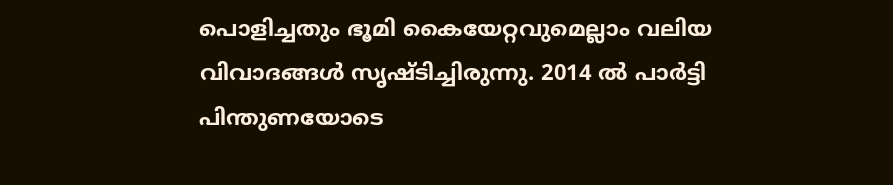പൊളിച്ചതും ഭൂമി കൈയേറ്റവുമെല്ലാം വലിയ വിവാദങ്ങള്‍ സൃഷ്ടിച്ചിരുന്നു. 2014 ല്‍ പാര്‍ട്ടി പിന്തുണയോടെ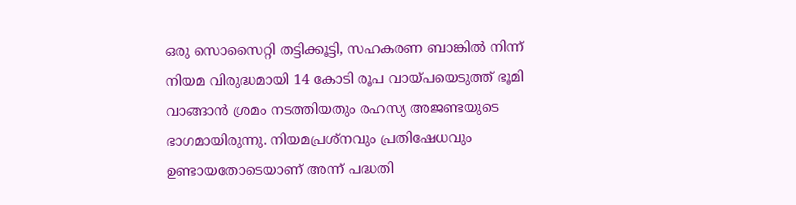ഒരു സൊസൈറ്റി തട്ടിക്കൂട്ടി, സഹകരണ ബാങ്കില്‍ നിന്ന് നിയമ വിരുദ്ധമായി 14 കോടി രൂപ വായ്‌പയെടുത്ത് ഭൂമി വാങ്ങാന്‍ ശ്രമം നടത്തിയതും രഹസ്യ അജണ്ടയുടെ ഭാഗമായിരുന്നു. നിയമപ്രശ്‌നവും പ്രതിഷേധവും ഉണ്ടായതോടെയാണ് അന്ന് പദ്ധതി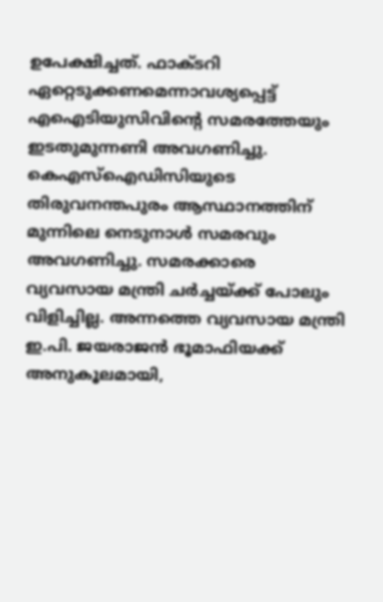ഉപേക്ഷിച്ചത്. ഫാക്ടറി ഏറ്റെടുക്കണമെന്നാവശ്യപ്പെട്ട് എഐടിയുസിവിന്റെ സമരത്തേയും ഇടതുമുന്നണി അവഗണിച്ചു. കെഎസ്‌ഐഡിസിയുടെ തിരുവനന്തപുരം ആസ്ഥാനത്തിന് മുന്നിലെ നെടുനാള്‍ സമരവും അവഗണിച്ചു. സമരക്കാരെ  വ്യവസായ മന്ത്രി ചര്‍ച്ചയ്‌ക്ക് പോലും വിളിച്ചില്ല. അന്നത്തെ വ്യവസായ മന്ത്രി ഇ.പി. ജയരാജന്‍ ഭൂമാഫിയക്ക് അനുകൂലമായി,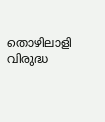തൊഴിലാളി വിരുദ്ധ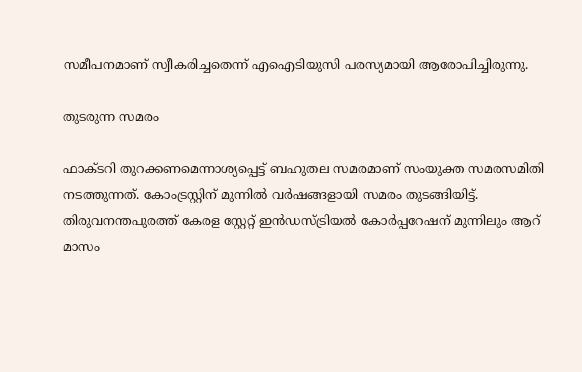സമീപനമാണ് സ്വീകരിച്ചതെന്ന് എഐടിയുസി പരസ്യമായി ആരോപിച്ചിരുന്നു.

തുടരുന്ന സമരം

ഫാക്ടറി തുറക്കണമെന്നാശ്യപ്പെട്ട് ബഹുതല സമരമാണ് സംയുക്ത സമരസമിതി നടത്തുന്നത്. കോംട്രസ്റ്റിന് മുന്നില്‍ വര്‍ഷങ്ങളായി സമരം തുടങ്ങിയിട്ട്. തിരുവനന്തപുരത്ത് കേരള സ്റ്റേറ്റ് ഇന്‍ഡസ്ട്രിയല്‍ കോര്‍പ്പറേഷന് മുന്നിലും ആറ് മാസം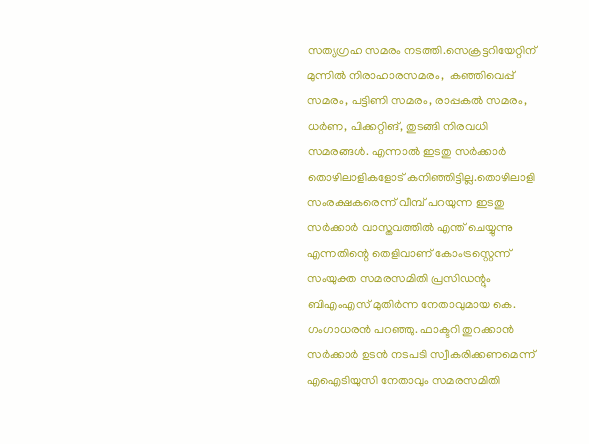സത്യഗ്രഹ സമരം നടത്തി.സെക്രട്ടറിയേറ്റിന് മുന്നില്‍ നിരാഹാരസമരം,  കഞ്ഞിവെപ്പ് സമരം, പട്ടിണി സമരം, രാപ്പകല്‍ സമരം, ധര്‍ണ, പിക്കറ്റിങ്, തുടങ്ങി നിരവധി സമരങ്ങള്‍. എന്നാല്‍ ഇടതു സര്‍ക്കാര്‍ തൊഴിലാളികളോട് കനിഞ്ഞിട്ടില്ല.തൊഴിലാളി സംരക്ഷകരെന്ന് വീമ്പ് പറയുന്ന ഇടതു സര്‍ക്കാര്‍ വാസ്തവത്തില്‍ എന്ത് ചെയ്യുന്നു എന്നതിന്റെ തെളിവാണ് കോംട്രസ്റ്റെന്ന് സംയുക്ത സമരസമിതി പ്രസിഡന്റും ബിഎംഎസ് മുതിര്‍ന്ന നേതാവുമായ കെ. ഗംഗാധരന്‍ പറഞ്ഞു. ഫാക്ടറി തുറക്കാന്‍ സര്‍ക്കാര്‍ ഉടന്‍ നടപടി സ്വീകരിക്കണമെന്ന് എഐടിയുസി നേതാവും സമരസമിതി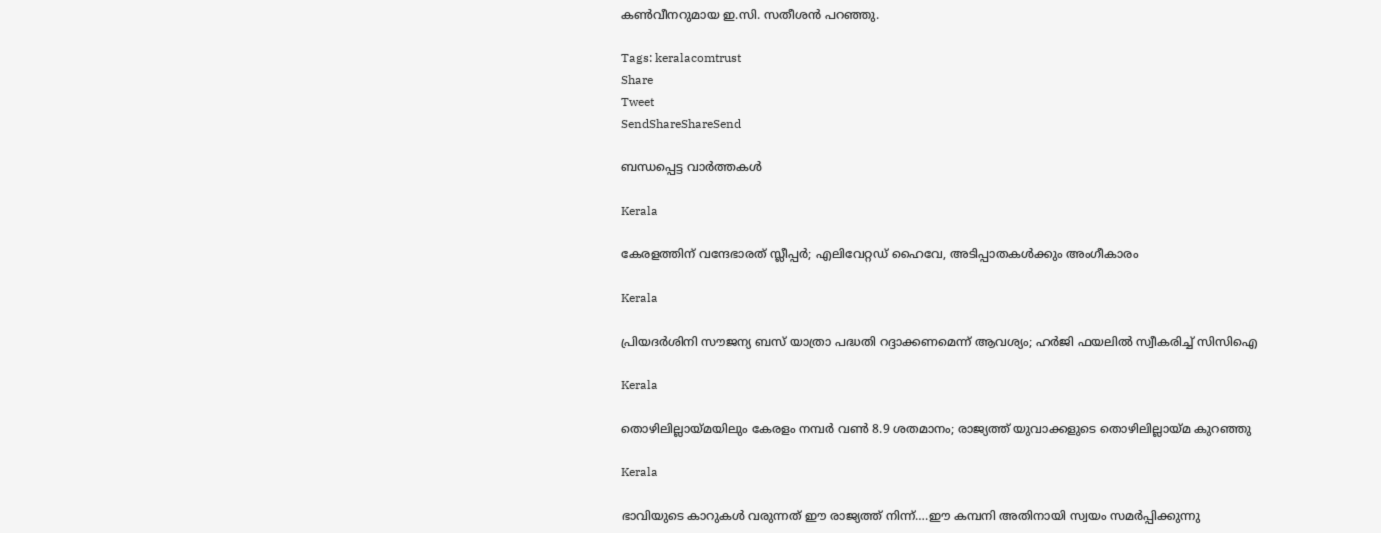കണ്‍വീനറുമായ ഇ.സി. സതീശന്‍ പറഞ്ഞു.

Tags: keralacomtrust
Share
Tweet
SendShareShareSend

ബന്ധപ്പെട്ട വാര്‍ത്തകള്‍

Kerala

കേരളത്തിന് വന്ദേഭാരത് സ്ലീപ്പര്‍; എലിവേറ്റഡ് ഹൈവേ, അടിപ്പാതകള്‍ക്കും അംഗീകാരം

Kerala

പ്രിയദർശിനി സൗജന്യ ബസ് യാത്രാ പദ്ധതി റദ്ദാക്കണമെന്ന് ആവശ്യം; ഹർജി ഫയലിൽ സ്വീകരിച്ച് സിസിഐ

Kerala

തൊഴിലില്ലായ്‌മയിലും കേരളം നമ്പര്‍ വണ്‍ 8.9 ശതമാനം; രാജ്യത്ത് യുവാക്കളുടെ തൊഴിലില്ലായ്‌മ കുറഞ്ഞു

Kerala

ഭാവിയുടെ കാറുകള്‍ വരുന്നത് ഈ രാജ്യത്ത് നിന്ന്….ഈ കമ്പനി അതിനായി സ്വയം സമര്‍പ്പിക്കുന്നു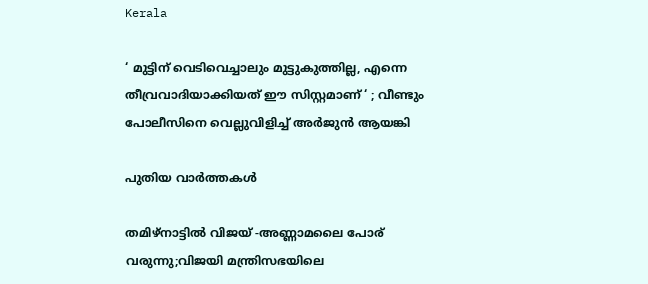Kerala

‘ മുട്ടിന് വെടിവെച്ചാലും മുട്ടുകുത്തില്ല, എന്നെ തീവ്രവാദിയാക്കിയത് ഈ സിസ്റ്റമാണ് ‘ ; വീണ്ടും പോലീസിനെ വെല്ലുവിളിച്ച് അര്‍ജുന്‍ ആയങ്കി

പുതിയ വാര്‍ത്തകള്‍

തമിഴ്നാട്ടില്‍ വിജയ് -അണ്ണാമലൈ പോര് വരുന്നു;വിജയി മന്ത്രിസഭയിലെ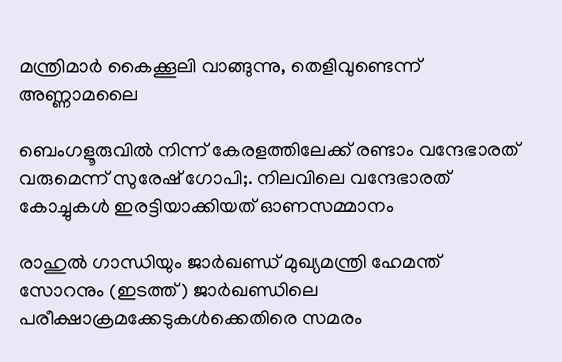മന്ത്രിമാര്‍ കൈക്കൂലി വാങ്ങുന്നു, തെളിവുണ്ടെന്ന് അണ്ണാമലൈ

ബെംഗളൂരുവില്‍ നിന്ന് കേരളത്തിലേക്ക് രണ്ടാം വന്ദേഭാരത് വരുമെന്ന് സുരേഷ് ഗോപി;. നിലവിലെ വന്ദേഭാരത് കോച്ചുകള്‍ ഇരട്ടിയാക്കിയത് ഓണസമ്മാനം

രാഹുല്‍ ഗാന്ധിയും ജാര്‍ഖണ്ഡ് മുഖ്യമന്ത്രി ഹേമന്ത് സോറനും (ഇടത്ത്) ജാര്‍ഖണ്ഡിലെ പരീക്ഷാക്രമക്കേടുകള്‍ക്കെതിരെ സമരം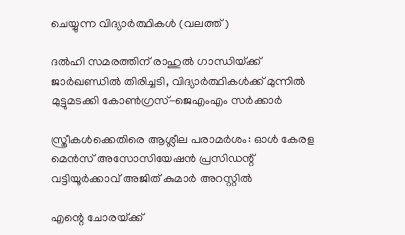ചെയ്യുന്ന വിദ്യാര്‍ത്ഥികള്‍ (വലത്ത്)

ദല്‍ഹി സമരത്തിന് രാഹുല്‍ ഗാന്ധിയ്‌ക്ക് ജാര്‍ഖണ്ഡില്‍ തിരിച്ചടി, വിദ്യാര്‍ത്ഥികള്‍ക്ക് മുന്നില്‍ മുട്ടുമടക്കി കോണ്‍ഗ്രസ്-ജെഎംഎം സര്‍ക്കാര്‍

സ്ത്രീകള്‍ക്കെതിരെ ആശ്ലീല പരാമര്‍ശം: ഓള്‍ കേരള മെന്‍സ് അസോസിയേഷന്‍ പ്രസിഡന്റ് വട്ടിയൂര്‍ക്കാവ് അജിത് കുമാര്‍ അറസ്റ്റില്‍

എന്റെ ചോരയ്‌ക്ക്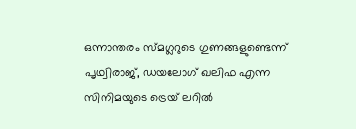ഒന്നാന്തരം സ്മഗ്ലറുടെ ഗുണങ്ങളുണ്ടെന്ന് പൃഥ്വിരാജ്, ഡയലോഗ് ഖലിഫ എന്ന സിനിമയുടെ ട്രെയ് ലറില്‍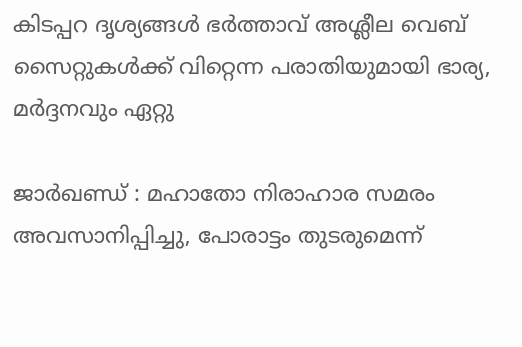കിടപ്പറ ദൃശ്യങ്ങള്‍ ഭര്‍ത്താവ് അശ്ലീല വെബ് സൈറ്റുകള്‍ക്ക് വിറ്റെന്ന പരാതിയുമായി ഭാര്യ, മര്‍ദ്ദനവും ഏറ്റു

ജാര്‍ഖണ്ഡ് : മഹാതോ നിരാഹാര സമരം അവസാനിപ്പിച്ചു, പോരാട്ടം തുടരുമെന്ന്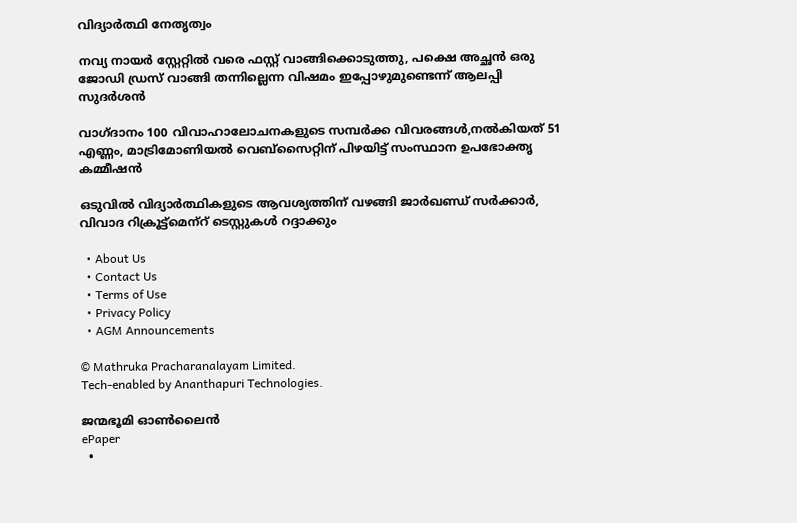വിദ്യാര്‍ത്ഥി നേതൃത്വം

നവ്യ നായര്‍ സ്റ്റേറ്റില്‍ വരെ ഫസ്റ്റ് വാങ്ങിക്കൊടുത്തു, പക്ഷെ അച്ഛന്‍ ഒരു ജോഡി ഡ്രസ് വാങ്ങി തന്നില്ലെന്ന വിഷമം ഇപ്പോഴുമുണ്ടെന്ന് ആലപ്പി സുദര്‍ശൻ

വാഗ്ദാനം 100 വിവാഹാലോചനകളുടെ സമ്പര്‍ക്ക വിവരങ്ങള്‍,നല്‍കിയത് 51 എണ്ണം, മാട്രിമോണിയല്‍ വെബ്സൈറ്റിന് പിഴയിട്ട് സംസ്ഥാന ഉപഭോക്തൃ കമ്മീഷന്‍

ഒടുവില്‍ വിദ്യാര്‍ത്ഥികളുടെ ആവശ്യത്തിന് വഴങ്ങി ജാര്‍ഖണ്ഡ് സര്‍ക്കാര്‍, വിവാദ റിക്രൂട്ട്‌മെന്‌റ് ടെസ്റ്റുകള്‍ റദ്ദാക്കും

  • About Us
  • Contact Us
  • Terms of Use
  • Privacy Policy
  • AGM Announcements

© Mathruka Pracharanalayam Limited.
Tech-enabled by Ananthapuri Technologies.

ജന്മഭൂമി ഓണ്‍ലൈന്‍
ePaper
  •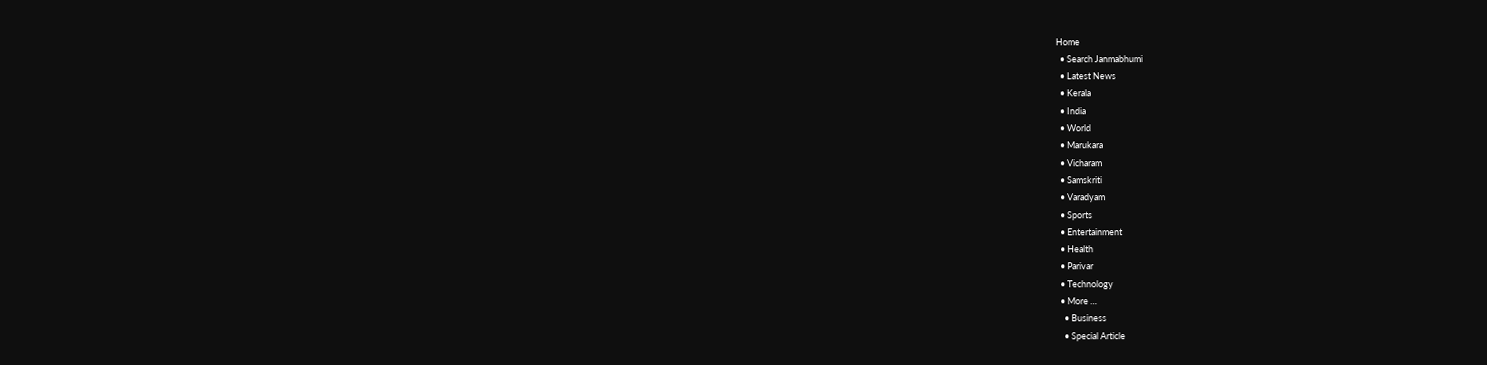Home
  • Search Janmabhumi
  • Latest News
  • Kerala
  • India
  • World
  • Marukara
  • Vicharam
  • Samskriti
  • Varadyam
  • Sports
  • Entertainment
  • Health
  • Parivar
  • Technology
  • More …
    • Business
    • Special Article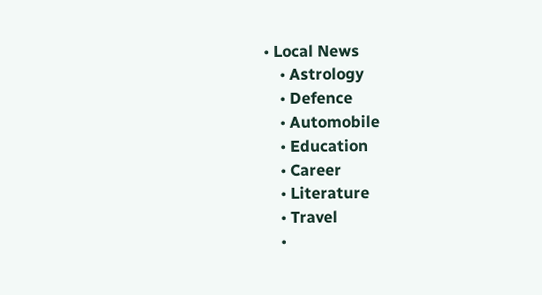• Local News
    • Astrology
    • Defence
    • Automobile
    • Education
    • Career
    • Literature
    • Travel
    •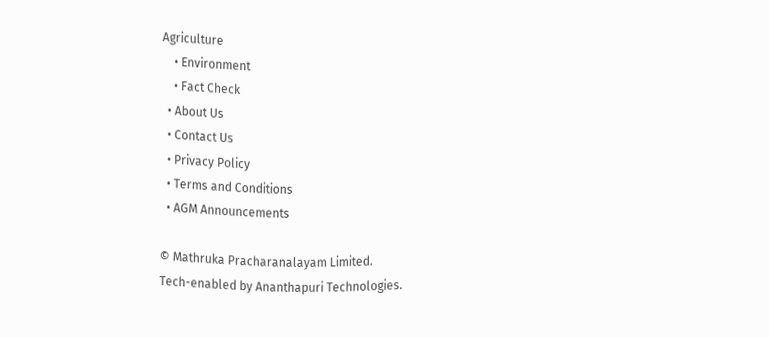Agriculture
    • Environment
    • Fact Check
  • About Us
  • Contact Us
  • Privacy Policy
  • Terms and Conditions
  • AGM Announcements

© Mathruka Pracharanalayam Limited.
Tech-enabled by Ananthapuri Technologies.